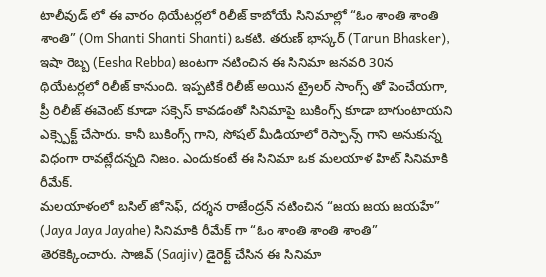టాలీవుడ్ లో ఈ వారం థియేటర్లలో రిలీజ్ కాబోయే సినిమాల్లో “ఓం శాంతి శాంతి శాంతి” (Om Shanti Shanti Shanti) ఒకటి. తరుణ్ భాస్కర్ (Tarun Bhasker), ఇషా రెబ్బ (Eesha Rebba) జంటగా నటించిన ఈ సినిమా జనవరి 30న థియేటర్లలో రిలీజ్ కానుంది. ఇప్పటికే రిలీజ్ అయిన ట్రైలర్ సాంగ్స్ తో పెంచేయగా, ప్రీ రిలీజ్ ఈవెంట్ కూడా సక్సెస్ కావడంతో సినిమాపై బుకింగ్స్ కూడా బాగుంటాయని ఎక్స్పెక్ట్ చేసారు. కానీ బుకింగ్స్ గాని, సోషల్ మీడియాలో రెస్పాన్స్ గాని అనుకున్న విధంగా రావట్లేదన్నది నిజం. ఎందుకంటే ఈ సినిమా ఒక మలయాళ హిట్ సినిమాకి రీమేక్.
మలయాళంలో బసిల్ జోసెఫ్, దర్శన రాజేంద్రన్ నటించిన “జయ జయ జయహే” (Jaya Jaya Jayahe) సినిమాకి రీమేక్ గా “ఓం శాంతి శాంతి శాంతి” తెరకెక్కించారు. సాజివ్ (Saajiv) డైరెక్ట్ చేసిన ఈ సినిమా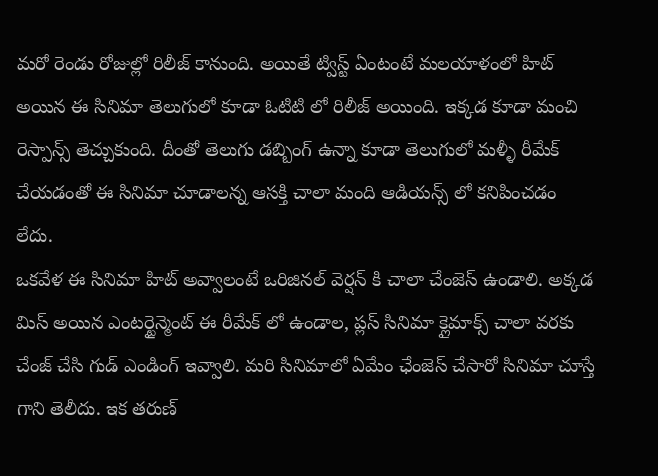మరో రెండు రోజుల్లో రిలీజ్ కానుంది. అయితే ట్విస్ట్ ఏంటంటే మలయాళంలో హిట్ అయిన ఈ సినిమా తెలుగులో కూడా ఓటిటి లో రిలీజ్ అయింది. ఇక్కడ కూడా మంచి రెస్పాన్స్ తెచ్చుకుంది. దీంతో తెలుగు డబ్బింగ్ ఉన్నా కూడా తెలుగులో మళ్ళీ రీమేక్ చేయడంతో ఈ సినిమా చూడాలన్న ఆసక్తి చాలా మంది ఆడియన్స్ లో కనిపించడం లేదు.
ఒకవేళ ఈ సినిమా హిట్ అవ్వాలంటే ఒరిజినల్ వెర్షన్ కి చాలా చేంజెస్ ఉండాలి. అక్కడ మిస్ అయిన ఎంటర్టైన్మెంట్ ఈ రీమేక్ లో ఉండాల, ప్లస్ సినిమా క్లైమాక్స్ చాలా వరకు చేంజ్ చేసి గుడ్ ఎండింగ్ ఇవ్వాలి. మరి సినిమాలో ఏమేం ఛేంజెస్ చేసారో సినిమా చూస్తే గాని తెలీదు. ఇక తరుణ్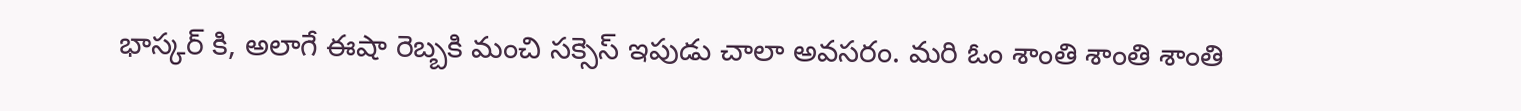భాస్కర్ కి, అలాగే ఈషా రెబ్బకి మంచి సక్సెస్ ఇపుడు చాలా అవసరం. మరి ఓం శాంతి శాంతి శాంతి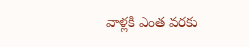వాళ్లకి ఎంత వరకు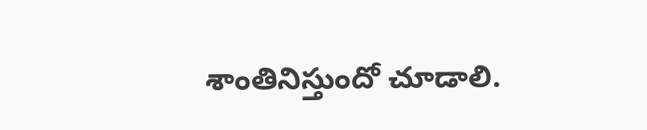శాంతినిస్తుందో చూడాలి.